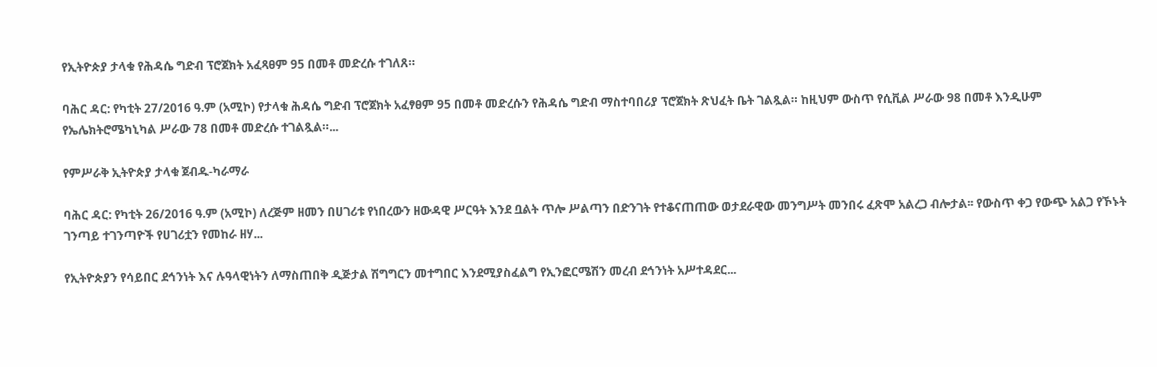የኢትዮጵያ ታላቁ የሕዳሴ ግድብ ፕሮጀክት አፈጻፀም 95 በመቶ መድረሱ ተገለጸ።

ባሕር ዳር: የካቲት 27/2016 ዓ.ም (አሚኮ) የታላቁ ሕዳሴ ግድብ ፕሮጀክት አፈፃፀም 95 በመቶ መድረሱን የሕዳሴ ግድብ ማስተባበሪያ ፕሮጀክት ጽህፈት ቤት ገልጿል። ከዚህም ውስጥ የሲቪል ሥራው 98 በመቶ እንዲሁም የኤሌክትሮሜካኒካል ሥራው 78 በመቶ መድረሱ ተገልጿል።...

የምሥራቅ ኢትዮጵያ ታላቁ ጀብዱ-ካራማራ

ባሕር ዳር: የካቲት 26/2016 ዓ.ም (አሚኮ) ለረጅም ዘመን በሀገሪቱ የነበረውን ዘውዳዊ ሥርዓት እንደ ቧልት ጥሎ ሥልጣን በድንገት የተቆናጠጠው ወታደራዊው መንግሥት መንበሩ ፈጽሞ አልረጋ ብሎታል፡፡ የውስጥ ቀጋ የውጭ አልጋ የኾኑት ገንጣይ ተገንጣዮች የሀገሪቷን የመከራ ዘሃ...

የኢትዮጵያን የሳይበር ደኅንነት እና ሉዓላዊነትን ለማስጠበቅ ዲጅታል ሽግግርን መተግበር እንደሚያስፈልግ የኢንፎርሜሽን መረብ ደኅንነት አሥተዳደር...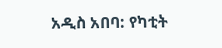አዲስ አበባ: የካቲት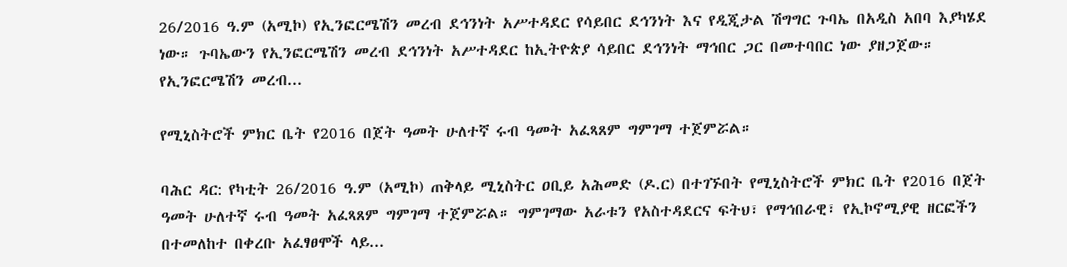26/2016 ዓ.ም (አሚኮ) የኢንፎርሜሽን መረብ ደኅንነት አሥተዳደር የሳይበር ደኅንነት እና የዲጂታል ሽግግር ጉባኤ በአዲስ አበባ እያካሄደ ነው። ጉባኤውን የኢንፎርሜሽን መረብ ደኅንነት አሥተዳደር ከኢትዮጵያ ሳይበር ደኅንነት ማኅበር ጋር በመተባበር ነው ያዘጋጀው። የኢንፎርሜሽን መረብ...

የሚኒስትሮች ምክር ቤት የ2016 በጀት ዓመት ሁለተኛ ሩብ ዓመት አፈጻጸም ግምገማ ተጀምሯል።

ባሕር ዳር: የካቲት 26/2016 ዓ.ም (አሚኮ) ጠቅላይ ሚኒስትር ዐቢይ አሕመድ (ዶ.ር) በተገኙበት የሚኒስትሮች ምክር ቤት የ2016 በጀት ዓመት ሁለተኛ ሩብ ዓመት አፈጻጸም ግምገማ ተጀምሯል። ግምገማው አራቱን የአስተዳደርና ፍትህ፣ የማኅበራዊ፣ የኢኮኖሚያዊ ዘርፎችን በተመለከተ በቀረቡ አፈፃፀሞች ላይ...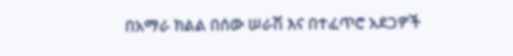በአማራ ክልል በሰው ሠራሽ እና በተፈጥሮ አደጋዎች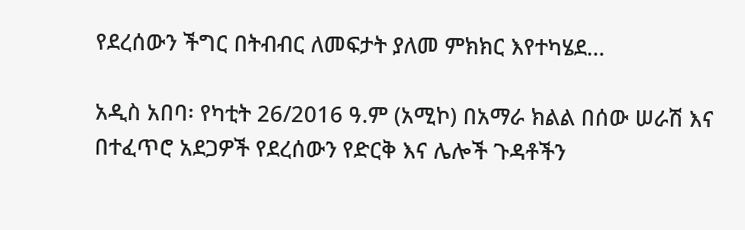የደረሰውን ችግር በትብብር ለመፍታት ያለመ ምክክር እየተካሄደ...

አዲስ አበባ፡ የካቲት 26/2016 ዓ.ም (አሚኮ) በአማራ ክልል በሰው ሠራሽ እና በተፈጥሮ አደጋዎች የደረሰውን የድርቅ እና ሌሎች ጉዳቶችን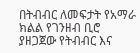በትብብር ለመፍታት የአማራ ክልል የገንዘብ ቢሮ ያዘጋጀው የትብብር እና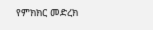የምክክር መድረክ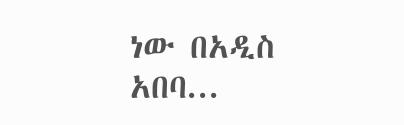ነው በአዲስ አበባ...